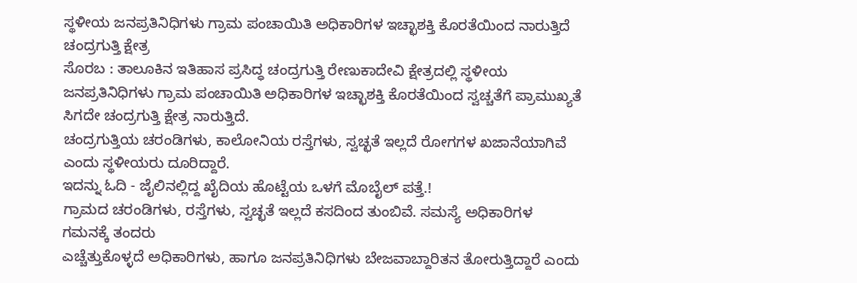ಸ್ಥಳೀಯ ಜನಪ್ರತಿನಿಧಿಗಳು ಗ್ರಾಮ ಪಂಚಾಯಿತಿ ಅಧಿಕಾರಿಗಳ ಇಚ್ಛಾಶಕ್ತಿ ಕೊರತೆಯಿಂದ ನಾರುತ್ತಿದೆ ಚಂದ್ರಗುತ್ತಿ ಕ್ಷೇತ್ರ
ಸೊರಬ : ತಾಲೂಕಿನ ಇತಿಹಾಸ ಪ್ರಸಿದ್ಧ ಚಂದ್ರಗುತ್ತಿ ರೇಣುಕಾದೇವಿ ಕ್ಷೇತ್ರದಲ್ಲಿ ಸ್ಥಳೀಯ ಜನಪ್ರತಿನಿಧಿಗಳು ಗ್ರಾಮ ಪಂಚಾಯಿತಿ ಅಧಿಕಾರಿಗಳ ಇಚ್ಛಾಶಕ್ತಿ ಕೊರತೆಯಿಂದ ಸ್ವಚ್ಚತೆಗೆ ಪ್ರಾಮುಖ್ಯತೆ ಸಿಗದೇ ಚಂದ್ರಗುತ್ತಿ ಕ್ಷೇತ್ರ ನಾರುತ್ತಿದೆ.
ಚಂದ್ರಗುತ್ತಿಯ ಚರಂಡಿಗಳು, ಕಾಲೋನಿಯ ರಸ್ತೆಗಳು, ಸ್ವಚ್ಛತೆ ಇಲ್ಲದೆ ರೋಗಗಳ ಖಜಾನೆಯಾಗಿವೆ ಎಂದು ಸ್ಥಳೀಯರು ದೂರಿದ್ದಾರೆ.
ಇದನ್ನು ಓದಿ - ಜೈಲಿನಲ್ಲಿದ್ದ ಖೈದಿಯ ಹೊಟ್ಟೆಯ ಒಳಗೆ ಮೊಬೈಲ್ ಪತ್ತೆ.!
ಗ್ರಾಮದ ಚರಂಡಿಗಳು, ರಸ್ತೆಗಳು, ಸ್ವಚ್ಛತೆ ಇಲ್ಲದೆ ಕಸದಿಂದ ತುಂಬಿವೆ. ಸಮಸ್ಯೆ ಅಧಿಕಾರಿಗಳ ಗಮನಕ್ಕೆ ತಂದರು
ಎಚ್ಚೆತ್ತುಕೊಳ್ಳದೆ ಅಧಿಕಾರಿಗಳು, ಹಾಗೂ ಜನಪ್ರತಿನಿಧಿಗಳು ಬೇಜವಾಬ್ದಾರಿತನ ತೋರುತ್ತಿದ್ದಾರೆ ಎಂದು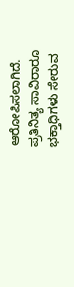ಆರೋಪಿಸಲಾಗಿದೆ.
ಪ್ರತಿನಿತ್ಯ ಸಾವಿರಾರೂ ಭಕ್ತಾಧಿಗಳು ಸೇರುವ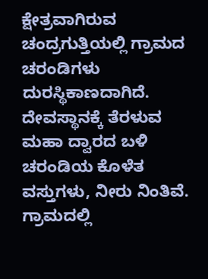ಕ್ಷೇತ್ರವಾಗಿರುವ ಚಂದ್ರಗುತ್ತಿಯಲ್ಲಿ ಗ್ರಾಮದ ಚರಂಡಿಗಳು
ದುರಸ್ಥಿಕಾಣದಾಗಿದೆ. ದೇವಸ್ಥಾನಕ್ಕೆ ತೆರಳುವ ಮಹಾ ದ್ವಾರದ ಬಳಿ ಚರಂಡಿಯ ಕೊಳೆತ ವಸ್ತುಗಳು, ನೀರು ನಿಂತಿವೆ. ಗ್ರಾಮದಲ್ಲಿ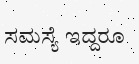ಸಮಸ್ಯೆ ಇದ್ದರೂ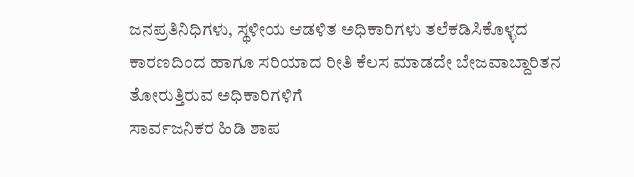ಜನಪ್ರತಿನಿಧಿಗಳು, ಸ್ಥಳೀಯ ಆಡಳಿತ ಅಧಿಕಾರಿಗಳು ತಲೆಕಡಿಸಿಕೊಳ್ಳದ ಕಾರಣದಿಂದ ಹಾಗೂ ಸರಿಯಾದ ರೀತಿ ಕೆಲಸ ಮಾಡದೇ ಬೇಜವಾಬ್ದಾರಿತನ ತೋರುತ್ತಿರುವ ಅಧಿಕಾರಿಗಳಿಗೆ
ಸಾರ್ವಜನಿಕರ ಹಿಡಿ ಶಾಪ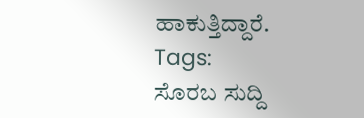ಹಾಕುತ್ತಿದ್ದಾರೆ.
Tags:
ಸೊರಬ ಸುದ್ದಿ